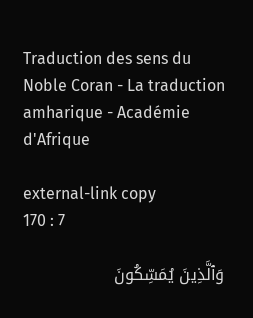Traduction des sens du Noble Coran - La traduction amharique - Académie d'Afrique

external-link copy
170 : 7

وَٱلَّذِينَ يُمَسِّكُونَ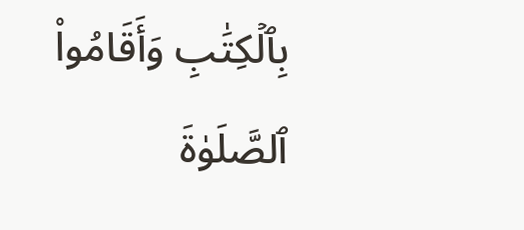بِٱلۡكِتَٰبِ وَأَقَامُواْ ٱلصَّلَوٰةَ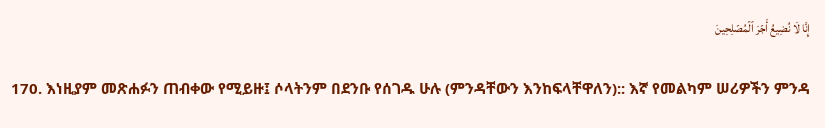إِنَّا لَا نُضِيعُ أَجۡرَ ٱلۡمُصۡلِحِينَ

170. እነዚያም መጽሐፉን ጠብቀው የሚይዙ፤ ሶላትንም በደንቡ የሰገዱ ሁሉ (ምንዳቸውን እንከፍላቸዋለን):: እኛ የመልካም ሠሪዎችን ምንዳ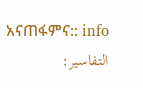አናጠፋምና:: info
التفاسير: